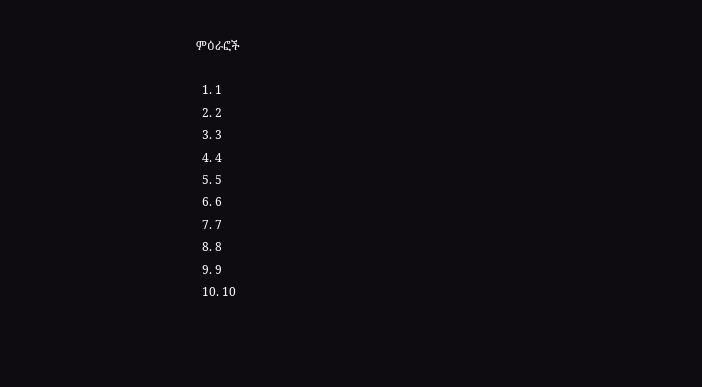ምዕራፎች

  1. 1
  2. 2
  3. 3
  4. 4
  5. 5
  6. 6
  7. 7
  8. 8
  9. 9
  10. 10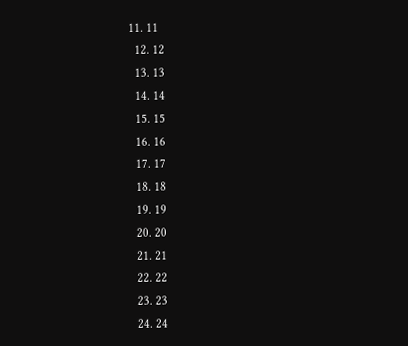11. 11
  12. 12
  13. 13
  14. 14
  15. 15
  16. 16
  17. 17
  18. 18
  19. 19
  20. 20
  21. 21
  22. 22
  23. 23
  24. 24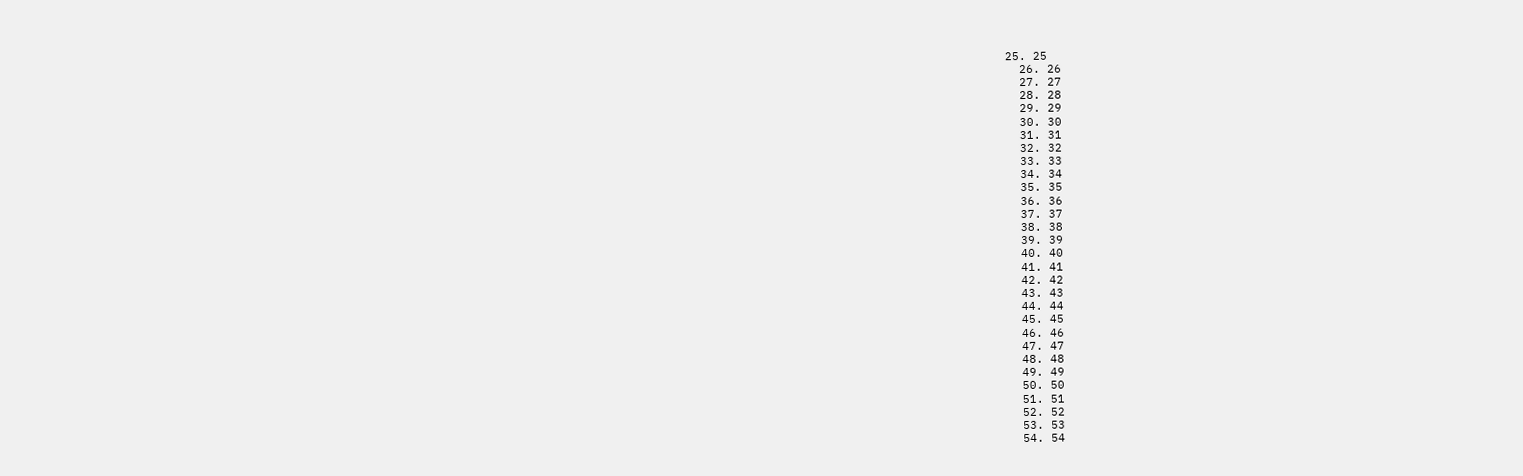25. 25
  26. 26
  27. 27
  28. 28
  29. 29
  30. 30
  31. 31
  32. 32
  33. 33
  34. 34
  35. 35
  36. 36
  37. 37
  38. 38
  39. 39
  40. 40
  41. 41
  42. 42
  43. 43
  44. 44
  45. 45
  46. 46
  47. 47
  48. 48
  49. 49
  50. 50
  51. 51
  52. 52
  53. 53
  54. 54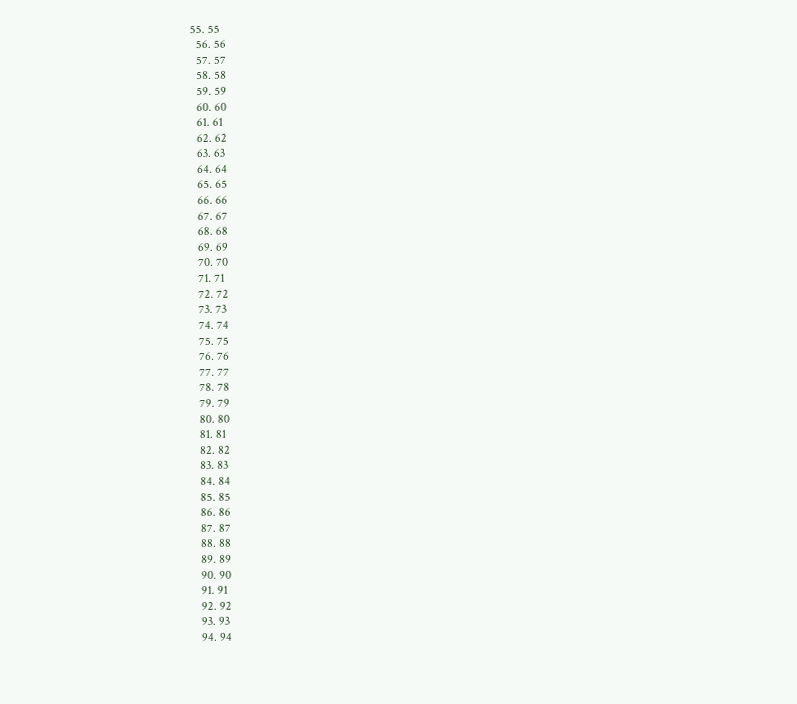55. 55
  56. 56
  57. 57
  58. 58
  59. 59
  60. 60
  61. 61
  62. 62
  63. 63
  64. 64
  65. 65
  66. 66
  67. 67
  68. 68
  69. 69
  70. 70
  71. 71
  72. 72
  73. 73
  74. 74
  75. 75
  76. 76
  77. 77
  78. 78
  79. 79
  80. 80
  81. 81
  82. 82
  83. 83
  84. 84
  85. 85
  86. 86
  87. 87
  88. 88
  89. 89
  90. 90
  91. 91
  92. 92
  93. 93
  94. 94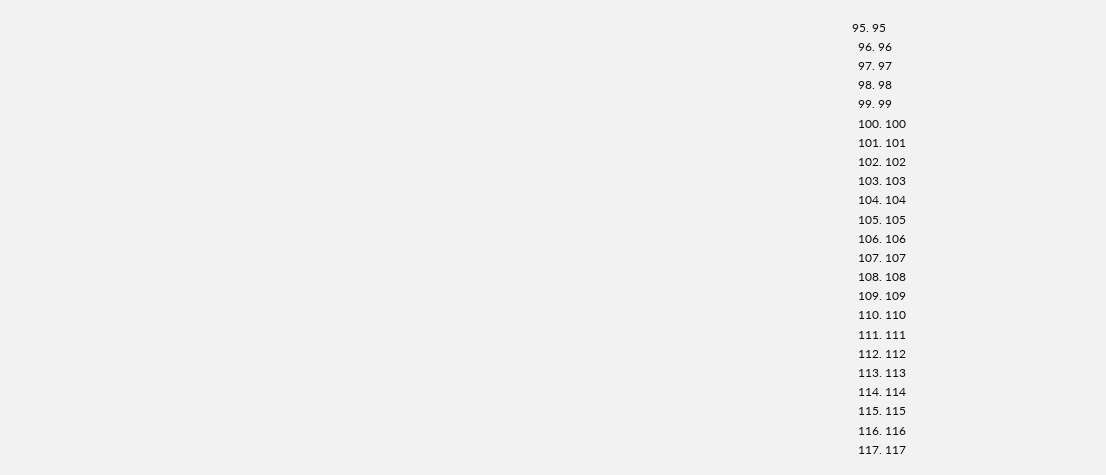95. 95
  96. 96
  97. 97
  98. 98
  99. 99
  100. 100
  101. 101
  102. 102
  103. 103
  104. 104
  105. 105
  106. 106
  107. 107
  108. 108
  109. 109
  110. 110
  111. 111
  112. 112
  113. 113
  114. 114
  115. 115
  116. 116
  117. 117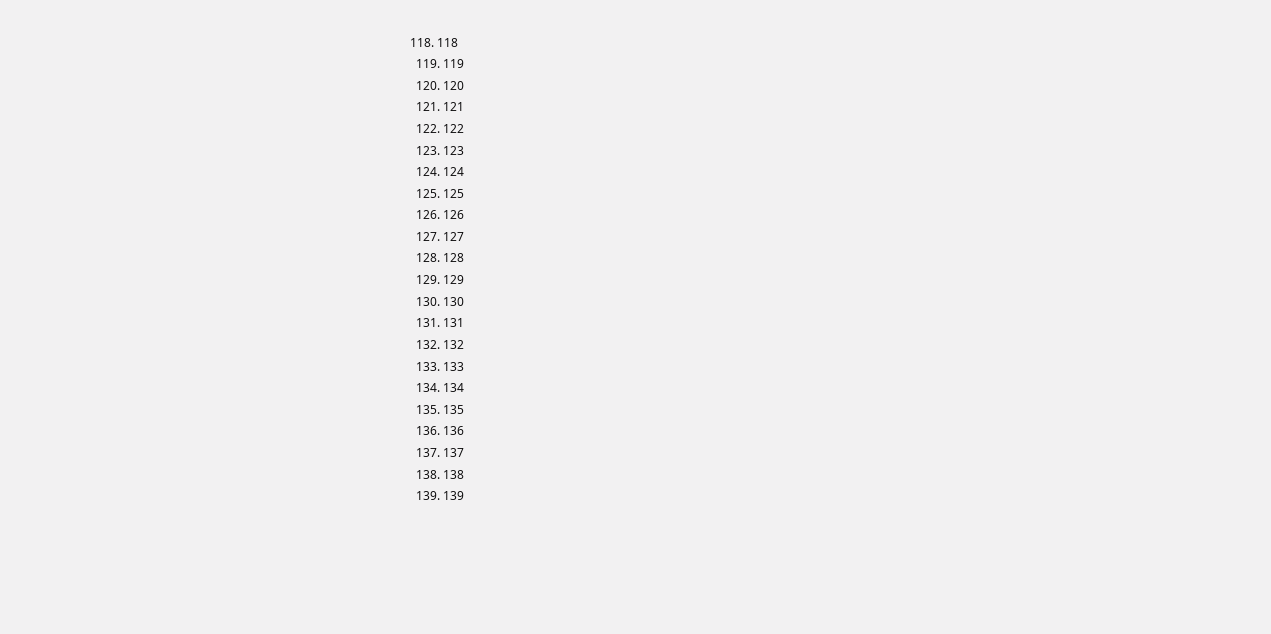118. 118
  119. 119
  120. 120
  121. 121
  122. 122
  123. 123
  124. 124
  125. 125
  126. 126
  127. 127
  128. 128
  129. 129
  130. 130
  131. 131
  132. 132
  133. 133
  134. 134
  135. 135
  136. 136
  137. 137
  138. 138
  139. 139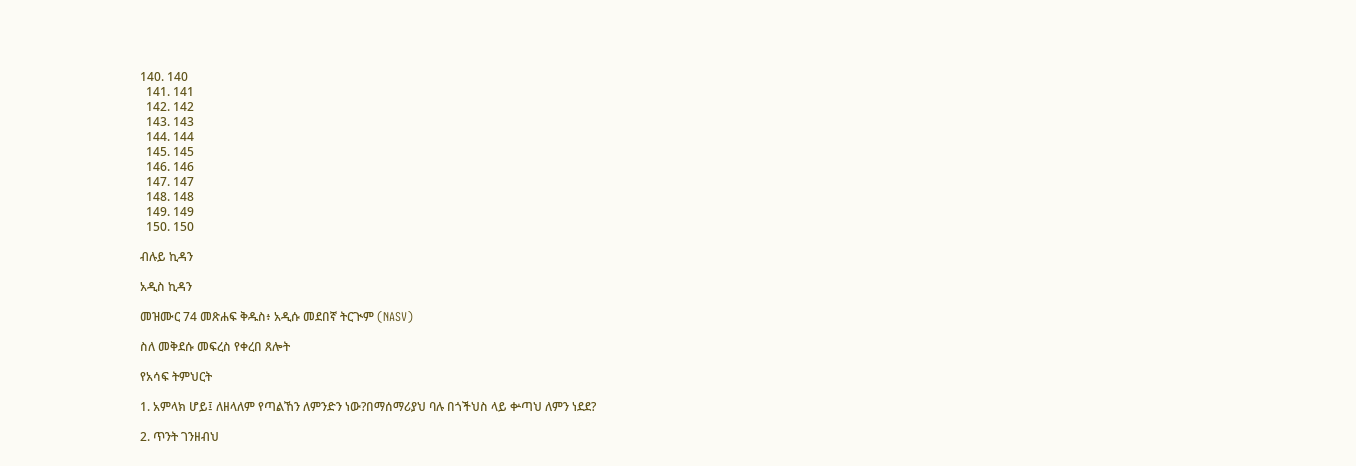140. 140
  141. 141
  142. 142
  143. 143
  144. 144
  145. 145
  146. 146
  147. 147
  148. 148
  149. 149
  150. 150

ብሉይ ኪዳን

አዲስ ኪዳን

መዝሙር 74 መጽሐፍ ቅዱስ፥ አዲሱ መደበኛ ትርጒም (NASV)

ስለ መቅደሱ መፍረስ የቀረበ ጸሎት

የአሳፍ ትምህርት

1. አምላክ ሆይ፤ ለዘላለም የጣልኸን ለምንድን ነው?በማሰማሪያህ ባሉ በጎችህስ ላይ ቍጣህ ለምን ነደደ?

2. ጥንት ገንዘብህ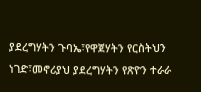ያደረግሃትን ጉባኤ፣የዋጀሃትን የርስትህን ነገድ፣መኖሪያህ ያደረግሃትን የጽዮን ተራራ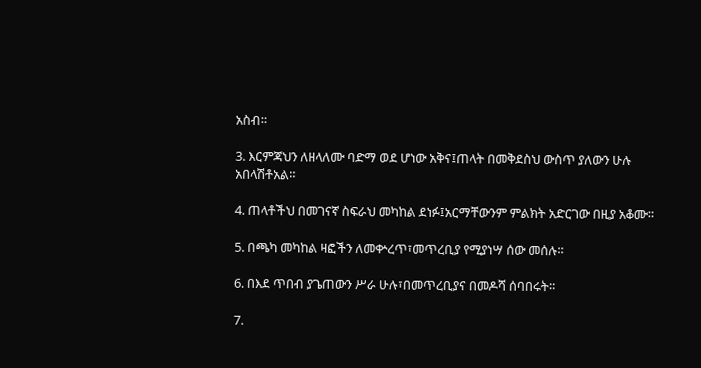አስብ።

3. እርምጃህን ለዘላለሙ ባድማ ወደ ሆነው አቅና፤ጠላት በመቅደስህ ውስጥ ያለውን ሁሉ አበላሽቶአል።

4. ጠላቶችህ በመገናኛ ስፍራህ መካከል ደነፉ፤አርማቸውንም ምልክት አድርገው በዚያ አቆሙ።

5. በጫካ መካከል ዛፎችን ለመቍረጥ፣መጥረቢያ የሚያነሣ ሰው መሰሉ።

6. በእደ ጥበብ ያጌጠውን ሥራ ሁሉ፣በመጥረቢያና በመዶሻ ሰባበሩት።

7.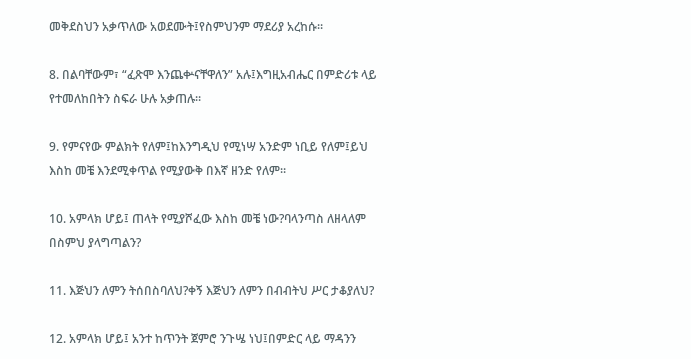መቅደስህን አቃጥለው አወደሙት፤የስምህንም ማደሪያ አረከሱ።

8. በልባቸውም፣ “ፈጽሞ እንጨቍናቸዋለን” አሉ፤እግዚአብሔር በምድሪቱ ላይ የተመለከበትን ስፍራ ሁሉ አቃጠሉ።

9. የምናየው ምልክት የለም፤ከእንግዲህ የሚነሣ አንድም ነቢይ የለም፤ይህ እስከ መቼ እንደሚቀጥል የሚያውቅ በእኛ ዘንድ የለም።

10. አምላክ ሆይ፤ ጠላት የሚያሾፈው እስከ መቼ ነው?ባላንጣስ ለዘላለም በስምህ ያላግጣልን?

11. እጅህን ለምን ትሰበስባለህ?ቀኝ እጅህን ለምን በብብትህ ሥር ታቆያለህ?

12. አምላክ ሆይ፤ አንተ ከጥንት ጀምሮ ንጉሤ ነህ፤በምድር ላይ ማዳንን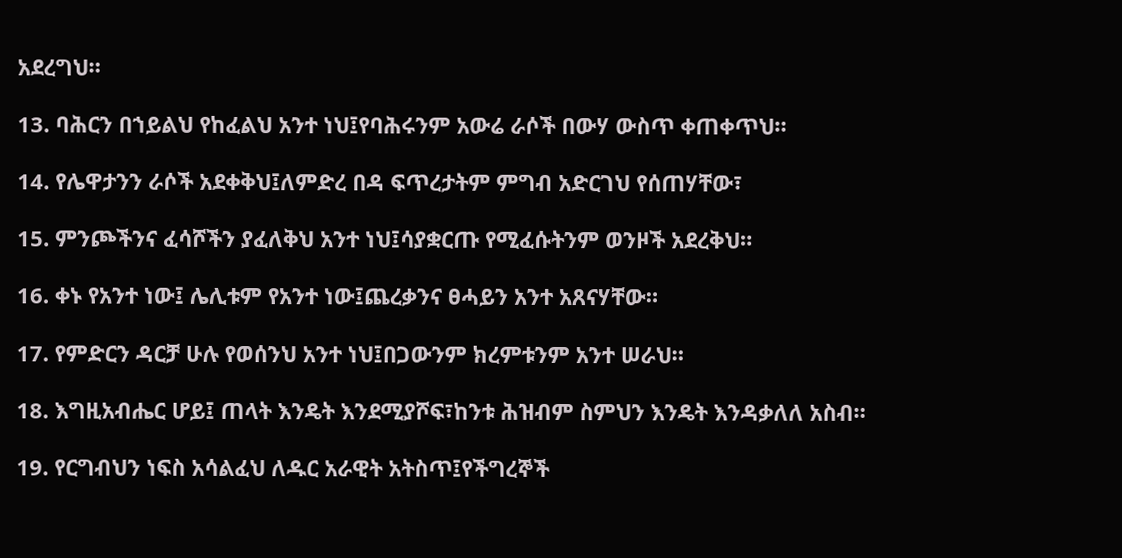አደረግህ።

13. ባሕርን በኀይልህ የከፈልህ አንተ ነህ፤የባሕሩንም አውሬ ራሶች በውሃ ውስጥ ቀጠቀጥህ።

14. የሌዋታንን ራሶች አደቀቅህ፤ለምድረ በዳ ፍጥረታትም ምግብ አድርገህ የሰጠሃቸው፣

15. ምንጮችንና ፈሳሾችን ያፈለቅህ አንተ ነህ፤ሳያቋርጡ የሚፈሱትንም ወንዞች አደረቅህ።

16. ቀኑ የአንተ ነው፤ ሌሊቱም የአንተ ነው፤ጨረቃንና ፀሓይን አንተ አጸናሃቸው።

17. የምድርን ዳርቻ ሁሉ የወሰንህ አንተ ነህ፤በጋውንም ክረምቱንም አንተ ሠራህ።

18. እግዚአብሔር ሆይ፤ ጠላት እንዴት እንደሚያሾፍ፣ከንቱ ሕዝብም ስምህን እንዴት እንዳቃለለ አስብ።

19. የርግብህን ነፍስ አሳልፈህ ለዱር አራዊት አትስጥ፤የችግረኞች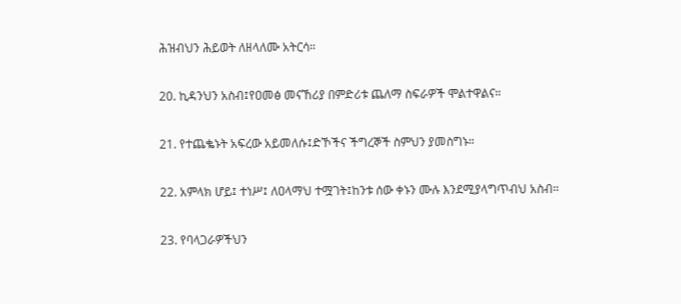ሕዝብህን ሕይወት ለዘላለሙ አትርሳ።

20. ኪዳንህን አስብ፤የዐመፅ መናኸሪያ በምድሪቱ ጨለማ ስፍራዎች ሞልተዋልና።

21. የተጨቈኑት አፍረው አይመለሱ፤ድኾችና ችግረኞች ስምህን ያመስግኑ።

22. አምላክ ሆይ፤ ተነሥ፤ ለዐላማህ ተሟገት፤ከንቱ ሰው ቀኑን ሙሉ እንደሚያላግጥብህ አስብ።

23. የባላጋራዎችህን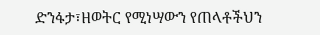ድንፋታ፣ዘወትር የሚነሣውን የጠላቶችህን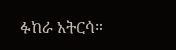ፉከራ አትርሳ።